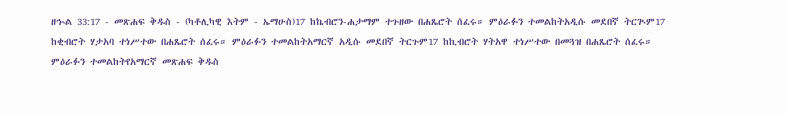ዘኍል 33:17 - መጽሐፍ ቅዱስ - (ካቶሊካዊ እትም - ኤማሁስ)17 ከኬብሮን-ሐታማም ተጉዘው በሐጼሮት ሰፈሩ። ምዕራፉን ተመልከትአዲሱ መደበኛ ትርጒም17 ከቂብሮት ሃታአባ ተነሥተው በሐጼሮት ሰፈሩ። ምዕራፉን ተመልከትአማርኛ አዲሱ መደበኛ ትርጉም17 ከኪብሮት ሃትአዋ ተነሥተው በመጓዝ በሐጼሮት ሰፈሩ። ምዕራፉን ተመልከትየአማርኛ መጽሐፍ ቅዱስ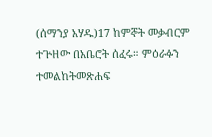(ሰማንያ አሃዱ)17 ከምኞት መቃብርም ተጕዘው በአቤሮት ሰፈሩ። ምዕራፉን ተመልከትመጽሐፍ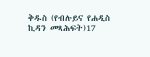ቅዱስ (የብሉይና የሐዲስ ኪዳን መጻሕፍት)17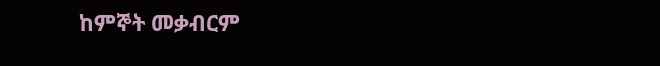ከምኞት መቃብርም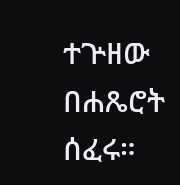ተጕዘው በሐጼሮት ሰፈሩ።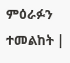ምዕራፉን ተመልከት |